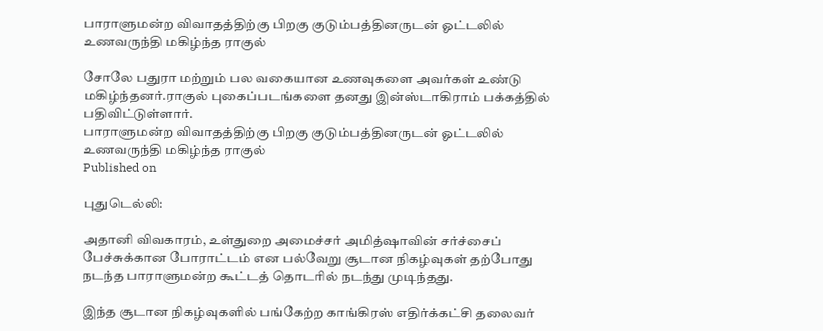பாராளுமன்ற விவாதத்திற்கு பிறகு குடும்பத்தினருடன் ஓட்டலில் உணவருந்தி மகிழ்ந்த ராகுல்

சோலே பதுரா மற்றும் பல வகையான உணவுகளை அவர்கள் உண்டு மகிழ்ந்தனர்.ராகுல் புகைப்படங்களை தனது இன்ஸ்டாகிராம் பக்கத்தில் பதிவிட்டுள்ளார்.
பாராளுமன்ற விவாதத்திற்கு பிறகு குடும்பத்தினருடன் ஓட்டலில் உணவருந்தி மகிழ்ந்த ராகுல்
Published on

புதுடெல்லி:

அதானி விவகாரம், உள்துறை அமைச்சர் அமித்ஷாவின் சர்ச்சைப் பேச்சுக்கான போராட்டம் என பல்வேறு சூடான நிகழ்வுகள் தற்போது நடந்த பாராளுமன்ற கூட்டத் தொடரில் நடந்து முடிந்தது.

இந்த சூடான நிகழ்வுகளில் பங்கேற்ற காங்கிரஸ் எதிர்க்கட்சி தலைவர்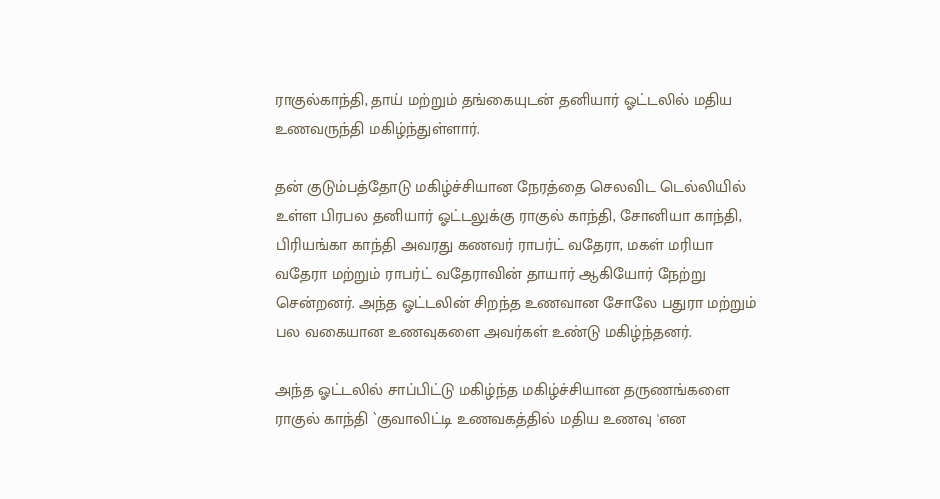ராகுல்காந்தி, தாய் மற்றும் தங்கையுடன் தனியார் ஓட்டலில் மதிய உணவருந்தி மகிழ்ந்துள்ளார்.

தன் குடும்பத்தோடு மகிழ்ச்சியான நேரத்தை செலவிட டெல்லியில் உள்ள பிரபல தனியார் ஓட்டலுக்கு ராகுல் காந்தி, சோனியா காந்தி, பிரியங்கா காந்தி அவரது கணவர் ராபர்ட் வதேரா, மகள் மரியா வதேரா மற்றும் ராபர்ட் வதேராவின் தாயார் ஆகியோர் நேற்று சென்றனர். அந்த ஓட்டலின் சிறந்த உணவான சோலே பதுரா மற்றும் பல வகையான உணவுகளை அவர்கள் உண்டு மகிழ்ந்தனர்.

அந்த ஓட்டலில் சாப்பிட்டு மகிழ்ந்த மகிழ்ச்சியான தருணங்களை ராகுல் காந்தி `குவாலிட்டி உணவகத்தில் மதிய உணவு 'என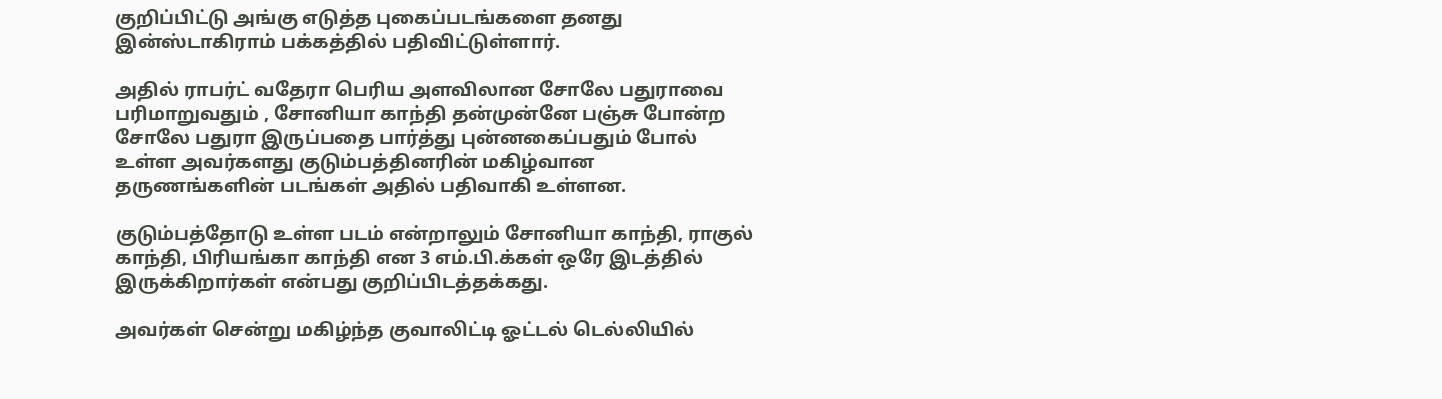குறிப்பிட்டு அங்கு எடுத்த புகைப்படங்களை தனது இன்ஸ்டாகிராம் பக்கத்தில் பதிவிட்டுள்ளார்.

அதில் ராபர்ட் வதேரா பெரிய அளவிலான சோலே பதுராவை பரிமாறுவதும் , சோனியா காந்தி தன்முன்னே பஞ்சு போன்ற சோலே பதுரா இருப்பதை பார்த்து புன்னகைப்பதும் போல் உள்ள அவர்களது குடும்பத்தினரின் மகிழ்வான தருணங்களின் படங்கள் அதில் பதிவாகி உள்ளன.

குடும்பத்தோடு உள்ள படம் என்றாலும் சோனியா காந்தி, ராகுல் காந்தி, பிரியங்கா காந்தி என 3 எம்.பி.க்கள் ஒரே இடத்தில் இருக்கிறார்கள் என்பது குறிப்பிடத்தக்கது.

அவர்கள் சென்று மகிழ்ந்த குவாலிட்டி ஓட்டல் டெல்லியில்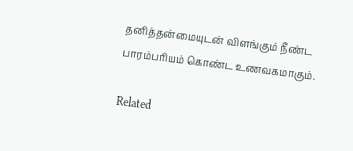தனித்தன்மையுடன் விளங்கும் நீண்ட பாரம்பரியம் கொண்ட உணவகமாகும்.

Related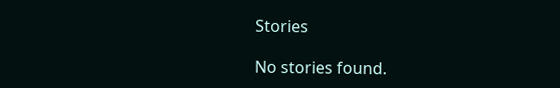Stories

No stories found.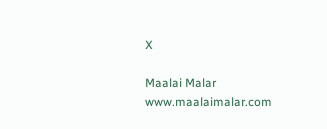X

Maalai Malar
www.maalaimalar.com